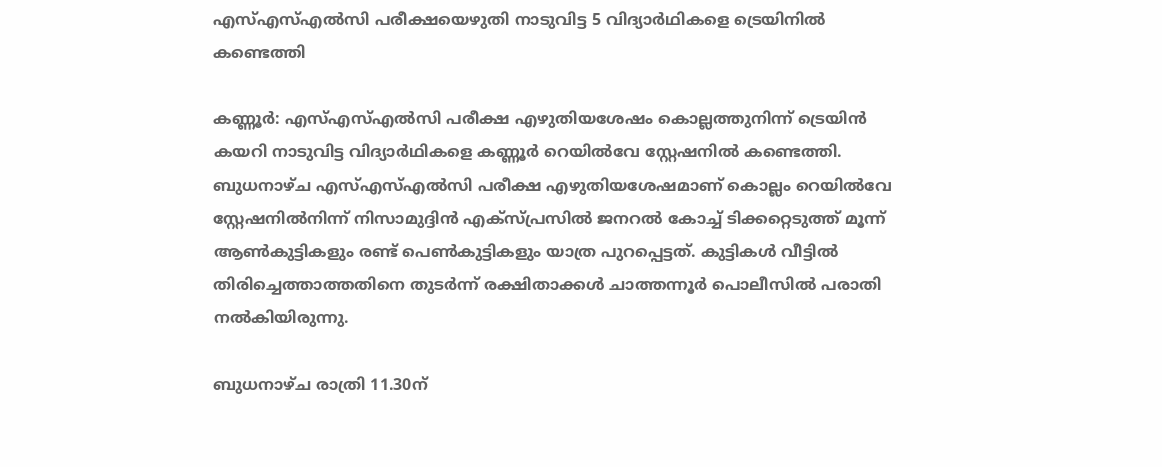എസ്എസ്എല്‍സി പരീക്ഷയെഴുതി നാടുവിട്ട 5 വിദ്യാര്‍ഥികളെ ട്രെയിനില്‍ കണ്ടെത്തി

കണ്ണൂര്‍: എസ്എസ്എല്‍സി പരീക്ഷ എഴുതിയശേഷം കൊല്ലത്തുനിന്ന് ട്രെയിന്‍ കയറി നാടുവിട്ട വിദ്യാര്‍ഥികളെ കണ്ണൂര്‍ റെയില്‍വേ സ്റ്റേഷനില്‍ കണ്ടെത്തി. ബുധനാഴ്ച എസ്എസ്എല്‍സി പരീക്ഷ എഴുതിയശേഷമാണ് കൊല്ലം റെയില്‍വേ സ്റ്റേഷനില്‍നിന്ന് നിസാമുദ്ദിന്‍ എക്‌സ്പ്രസില്‍ ജനറല്‍ കോച്ച് ടിക്കറ്റെടുത്ത് മൂന്ന് ആണ്‍കുട്ടികളും രണ്ട് പെണ്‍കുട്ടികളും യാത്ര പുറപ്പെട്ടത്. കുട്ടികള്‍ വീട്ടില്‍ തിരിച്ചെത്താത്തതിനെ തുടര്‍ന്ന് രക്ഷിതാക്കള്‍ ചാത്തന്നൂര്‍ പൊലീസില്‍ പരാതി നല്‍കിയിരുന്നു.

ബുധനാഴ്ച രാത്രി 11.30ന്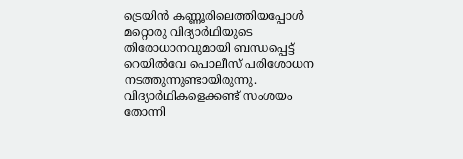ട്രെയിന്‍ കണ്ണൂരിലെത്തിയപ്പോള്‍ മറ്റൊരു വിദ്യാര്‍ഥിയുടെ തിരോധാനവുമായി ബന്ധപ്പെട്ട് റെയില്‍വേ പൊലീസ് പരിശോധന നടത്തുന്നുണ്ടായിരുന്നു. വിദ്യാര്‍ഥികളെക്കണ്ട് സംശയം തോന്നി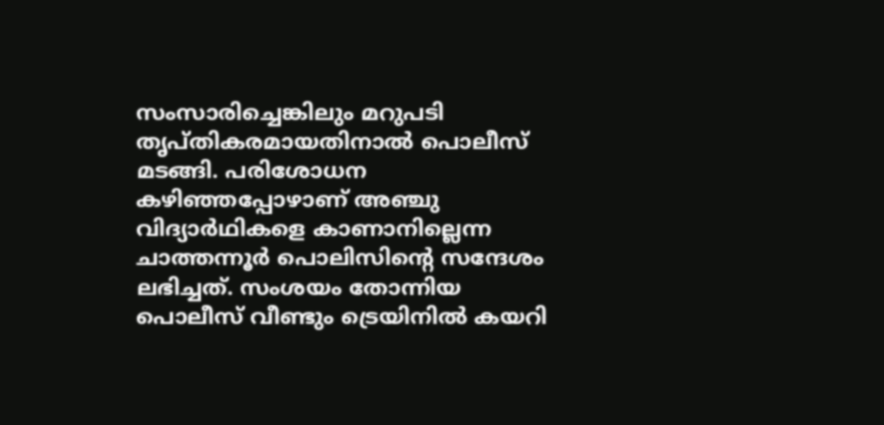സംസാരിച്ചെങ്കിലും മറുപടി തൃപ്തികരമായതിനാല്‍ പൊലീസ് മടങ്ങി. പരിശോധന കഴിഞ്ഞപ്പോഴാണ് അഞ്ചു വിദ്യാര്‍ഥികളെ കാണാനില്ലെന്ന ചാത്തന്നൂര്‍ പൊലിസിന്റെ സന്ദേശം ലഭിച്ചത്. സംശയം തോന്നിയ പൊലീസ് വീണ്ടും ട്രെയിനില്‍ കയറി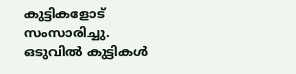കുട്ടികളോട് സംസാരിച്ചു. ഒടുവില്‍ കുട്ടികള്‍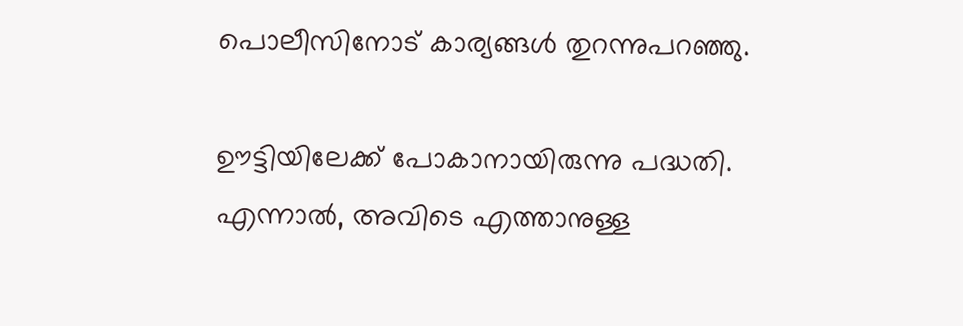പൊലീസിനോട് കാര്യങ്ങള്‍ തുറന്നുപറഞ്ഞു.

ഊട്ടിയിലേക്ക് പോകാനായിരുന്നു പദ്ധതി. എന്നാല്‍, അവിടെ എത്താനുള്ള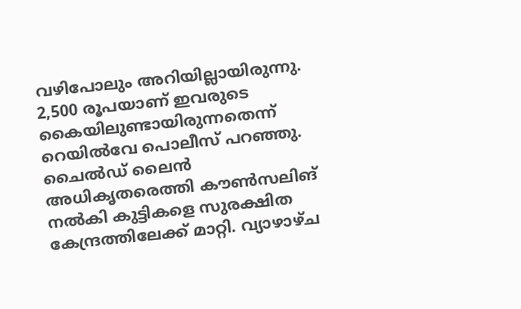വഴിപോലും അറിയില്ലായിരുന്നു. 2,500 രൂപയാണ് ഇവരുടെ കൈയിലുണ്ടായിരുന്നതെന്ന് റെയില്‍വേ പൊലീസ് പറഞ്ഞു. ചൈല്‍ഡ് ലൈന്‍ അധികൃതരെത്തി കൗണ്‍സലിങ് നല്‍കി കുട്ടികളെ സുരക്ഷിത കേന്ദ്രത്തിലേക്ക് മാറ്റി. വ്യാഴാഴ്ച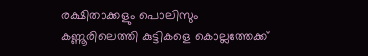രക്ഷിതാക്കളും പൊലിസും കണ്ണൂരിലെത്തി കുട്ടികളെ കൊല്ലത്തേക്ക്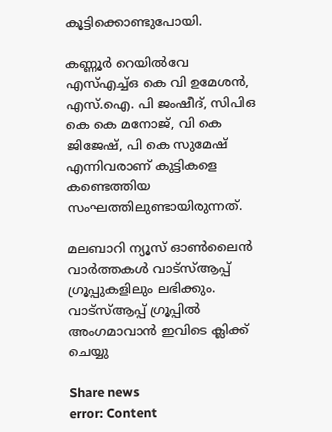കൂട്ടിക്കൊണ്ടുപോയി.

കണ്ണൂര്‍ റെയില്‍വേ എസ്എച്ച്ഒ കെ വി ഉമേശന്‍, എസ്.ഐ. പി ജംഷീദ്, സിപിഒ കെ കെ മനോജ്, വി കെ ജിജേഷ്, പി കെ സുമേഷ് എന്നിവരാണ് കുട്ടികളെ കണ്ടെത്തിയ സംഘത്തിലുണ്ടായിരുന്നത്.

മലബാറി ന്യൂസ് ഓണ്‍ലൈന്‍ വാര്‍ത്തകള്‍ വാട്‌സ്ആപ്പ് ഗ്രൂപ്പുകളിലും ലഭിക്കും. വാട്‌സ്ആപ്പ് ഗ്രൂപ്പില്‍ അംഗമാവാന്‍ ഇവിടെ ക്ലിക്ക് ചെയ്യു

Share news
error: Content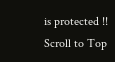is protected !!
Scroll to Top